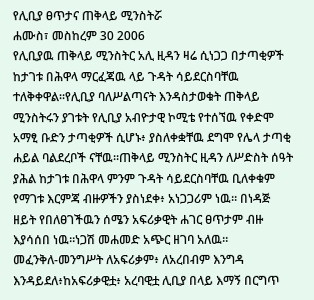የሊቢያ ፀጥታና ጠቅላይ ሚንስትሯ
ሐሙስ፣ መስከረም 30 2006
የሊቢያዉ ጠቅላይ ሚንስትር አሊ ዚዳን ዛሬ ሲነጋጋ በታጣቂዎች ከታገቱ በሕዋላ ማርፈጃዉ ላይ ጉዳት ሳይደርስባቸዉ ተለቅቀዋል።የሊቢያ ባለሥልጣናት እንዳስታወቁት ጠቅላይ ሚንስትሩን ያገቱት የሊቢያ አብዮታዊ ኮሚቴ የተሰኘዉ የቀድሞ አማፂ ቡድን ታጣቂዎች ሲሆኑ፥ ያስለቀቋቸዉ ደግሞ የሌላ ታጣቂ ሐይል ባልደረቦች ናቸዉ።ጠቅላይ ሚንስትር ዚዳን ለሥድስት ሰዓት ያሕል ከታገቱ በሕዋላ ምንም ጉዳት ሳይደርስባቸዉ ቢለቀቁም የማገቱ እርምጃ ብዙዎችን ያስነደቀ፥ አነጋጋሪም ነዉ። በነዳጅ ዘይት የበለፀገችዉን ሰሜን አፍሪቃዊት ሐገር ፀጥታም ብዙ እያሳሰበ ነዉ።ነጋሽ መሐመድ አጭር ዘገባ አለዉ።
መፈንቅለ-መንግሥት ለአፍሪቃም፥ ለአረበብም እንግዳ እንዳይደለ፥ከአፍሪቃዊቷ፥ አረባዊቷ ሊቢያ በላይ እማኝ በርግጥ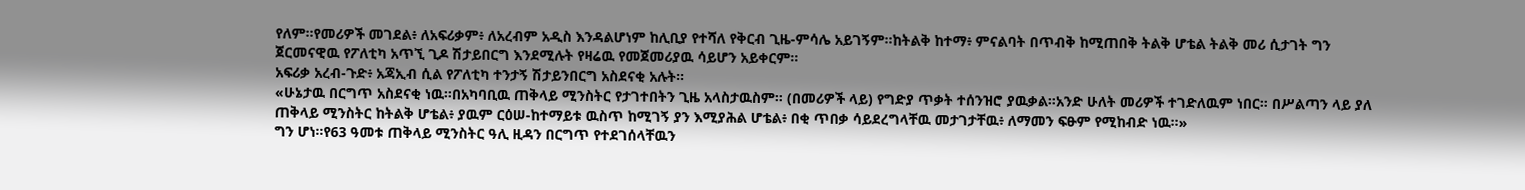የለም።የመሪዎች መገደል፥ ለአፍሪቃም፥ ለአረብም አዲስ እንዳልሆነም ከሊቢያ የተሻለ የቅርብ ጊዜ-ምሳሌ አይገኝም።ከትልቅ ከተማ፥ ምናልባት በጥብቅ ከሚጠበቅ ትልቅ ሆቴል ትልቅ መሪ ሲታገት ግን ጀርመናዊዉ የፖለቲካ አጥኚ ጊዶ ሽታይበርግ እንደሚሉት የዛሬዉ የመጀመሪያዉ ሳይሆን አይቀርም።
አፍሪቃ አረብ-ጉድ፥ አጃኢብ ሲል የፖለቲካ ተንታኝ ሽታይንበርግ አስደናቂ አሉት።
«ሁኔታዉ በርግጥ አስደናቂ ነዉ።በአካባቢዉ ጠቅላይ ሚንስትር የታገተበትን ጊዜ አላስታዉስም። (በመሪዎች ላይ) የግድያ ጥቃት ተሰንዝሮ ያዉቃል።አንድ ሁለት መሪዎች ተገድለዉም ነበር። በሥልጣን ላይ ያለ ጠቅላይ ሚንስትር ከትልቅ ሆቴል፥ ያዉም ርዕሠ-ከተማይቱ ዉስጥ ከሚገኝ ያን እሚያሕል ሆቴል፥ በቂ ጥበቃ ሳይደረግላቸዉ መታገታቸዉ፥ ለማመን ፍፁም የሚከብድ ነዉ።»
ግን ሆነ።የ63 ዓመቱ ጠቅላይ ሚንስትር ዓሊ ዚዳን በርግጥ የተደገሰላቸዉን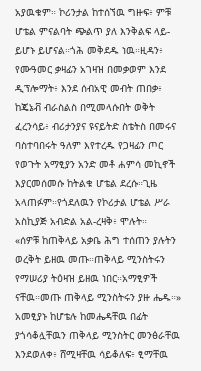አያዉቁም። ኮሪንታል ከተሰኘዉ ግዙፍ፥ ምቹ ሆቴል ምናልባት ጭልጥ ያለ እንቅልፍ ላይ-ይሆኑ ይሆናል።ጎሕ መቅደዱ ነዉ።ዚዳን፥ የሙዓመር ቃዛፊን አገዛዝ በመቃወም እንደ ዲፕሎማት፥ እንደ ሰብአዊ መብት ጠበቃ፥ ከጄኔቭ ብራስልስ በሚመላሱበት ወቅት ፈረንሳይ፥ ብሪታንያና ዩናይትድ ስቴትስ በመሩና ባስተባበሩት ዓለም እየተረዱ የጋዛፊን ጦር የወጉት አማፂያን አንድ መቶ ሐምሳ መኪኖች እያርመሰመሱ ከትልቁ ሆቴል ደረሱ።ጊዜ አላጠፉም።የጎደለዉን የኮሪታል ሆቴል ሥራ አስኪያጅ አብድል አል-ረዛቅ፥ ሞሉት።
«ሰዎቹ ከጠቅላይ አቃቤ ሕግ ተሰጠን ያሉትን ወረቅት ይዘዉ መጡ።ጠቅላይ ሚንስትሩን የማሠሪያ ትዕዛዝ ይዘዉ ነበር።አማፂዎች ናቸዉ።መጡ ጠቅላይ ሚንስትሩን ያዙ ሔዱ።»
አመፂያኑ ከሆቴሉ ከመሔዳቸዉ በፊት ያጎሳቆሏቸዉን ጠቅላይ ሚንስትር መንፅራቸዉ እንደወለቀ፥ ሸሚዛቸዉ ሳይቆለፍ፥ ፂማቸዉ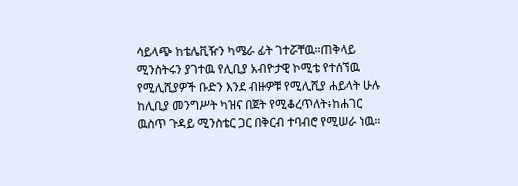ሳይላጭ ከቴሌቪዥን ካሜራ ፊት ገተሯቸዉ።ጠቅላይ ሚንስትሩን ያገተዉ የሊቢያ አብዮታዊ ኮሚቴ የተሰኘዉ የሚሊሺያዎች ቡድን እንደ ብዙዎቹ የሚሊሺያ ሐይላት ሁሉ ከሊቢያ መንግሥት ካዝና በጀት የሚቆረጥለት፥ከሐገር ዉስጥ ጉዳይ ሚንስቴር ጋር በቅርብ ተባብሮ የሚሠራ ነዉ።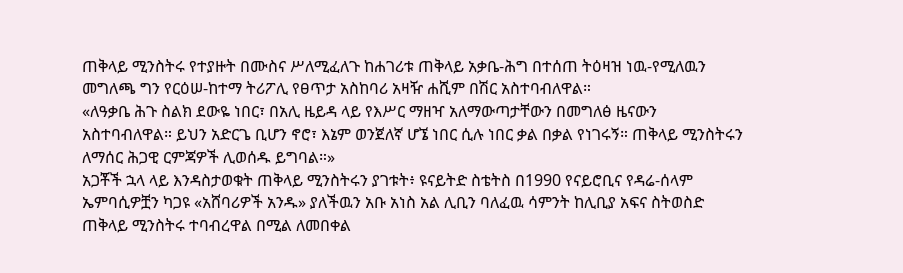ጠቅላይ ሚንስትሩ የተያዙት በሙስና ሥለሚፈለጉ ከሐገሪቱ ጠቅላይ አቃቤ-ሕግ በተሰጠ ትዕዛዝ ነዉ-የሚለዉን መግለጫ ግን የርዕሠ-ከተማ ትሪፖሊ የፀጥታ አስከባሪ አዛዥ ሐሺም በሽር አስተባብለዋል።
«ለዓቃቤ ሕጉ ስልክ ደውዬ ነበር፣ በአሊ ዜይዳ ላይ የእሥር ማዘዣ አለማውጣታቸውን በመግለፅ ዜናውን አስተባብለዋል። ይህን አድርጌ ቢሆን ኖሮ፣ እኔም ወንጀለኛ ሆኜ ነበር ሲሉ ነበር ቃል በቃል የነገሩኝ። ጠቅላይ ሚንስትሩን ለማሰር ሕጋዊ ርምጃዎች ሊወሰዱ ይግባል።»
አጋቾች ኋላ ላይ እንዳስታወቁት ጠቅላይ ሚንስትሩን ያገቱት፥ ዩናይትድ ስቴትስ በ1990 የናይሮቢና የዳሬ-ሰላም ኤምባሲዎቿን ካጋዩ «አሸባሪዎች አንዱ» ያለችዉን አቡ አነስ አል ሊቢን ባለፈዉ ሳምንት ከሊቢያ አፍና ስትወስድ ጠቅላይ ሚንስትሩ ተባብረዋል በሚል ለመበቀል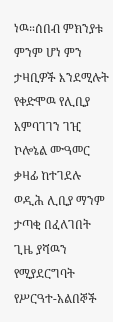ነዉ።ሰበብ ምክንያቱ ምንም ሆነ ምን ታዛቢዎች እንደሚሉት የቀድሞዉ የሊቢያ አምባገገን ገዢ ኮሎኔል ሙዓመር ቃዛፊ ከተገደሉ ወዲሕ ሊቢያ ማንም ታጣቂ በፈለገበት ጊዜ ያሻዉን የሚያደርግባት የሥርዓተ-አልበኞች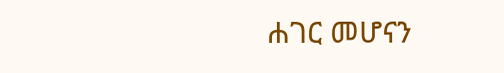ሐገር መሆናን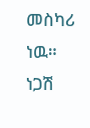መስካሪ ነዉ።
ነጋሽ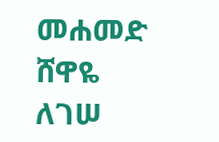መሐመድ
ሸዋዬ ለገሠ